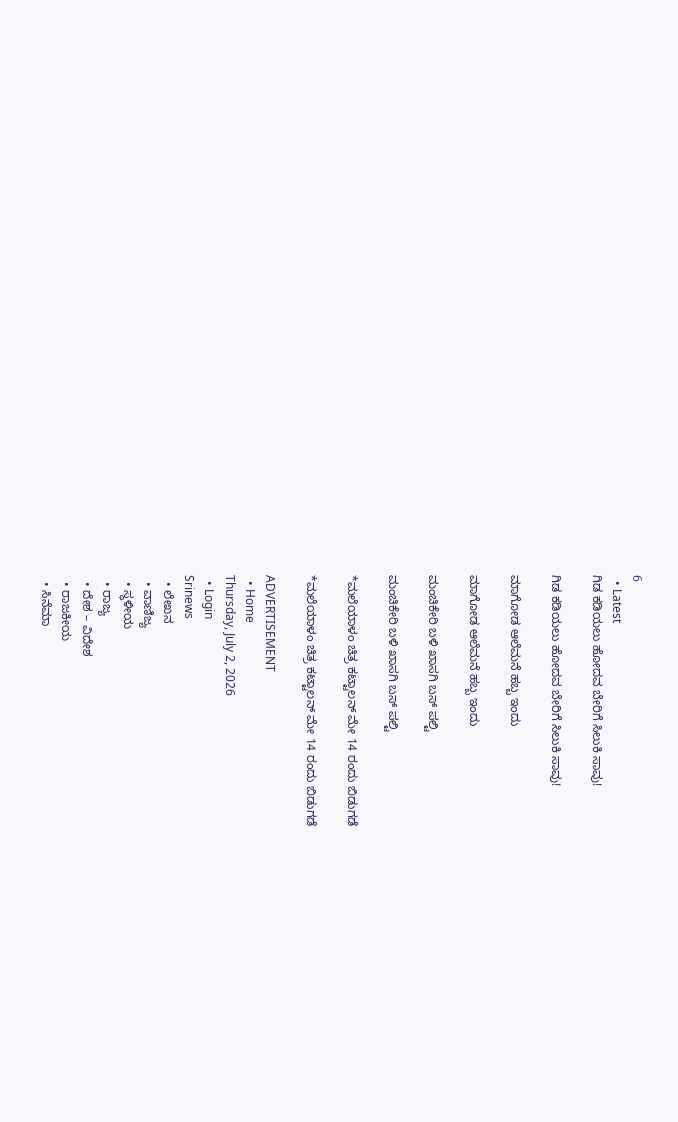6
  • Latest
ಗಿಡ ಕಡಿಯಲು ಹೋದವ ಬೇರಿಗೆ ಸಿಲುಕಿ ಸಾವು!

ಗಿಡ ಕಡಿಯಲು ಹೋದವ ಬೇರಿಗೆ ಸಿಲುಕಿ ಸಾವು!

ಮಾಗೋಡ ಆಲೆಮನೆ ಹಬ್ಬ ಇಂದು

ಮಾಗೋಡ ಆಲೆಮನೆ ಹಬ್ಬ ಇಂದು

ಮಂಚಿಕೇರಿ‌ ಬಳಿ ಖಾಸಗಿ ಬಸ್ ಪಲ್ಟಿ

ಮಂಚಿಕೇರಿ‌ ಬಳಿ ಖಾಸಗಿ ಬಸ್ ಪಲ್ಟಿ

*ಮಲೆಯಾಳಂ ಚಿತ್ರ ಕಟ್ಟಾಲನ್ ಮೇ 14 ರಂದು ಬಿಡುಗಡೆ

*ಮಲೆಯಾಳಂ ಚಿತ್ರ ಕಟ್ಟಾಲನ್ ಮೇ 14 ರಂದು ಬಿಡುಗಡೆ

ADVERTISEMENT
  • Home
Thursday, July 2, 2026
  • Login
Srinews
  • ಲೇಖನ
  • ವಾಣಿಜ್ಯ
  • ಸ್ಥಳೀಯ
  • ರಾಜ್ಯ
  • ದೇಶ – ವಿದೇಶ
  • ರಾಜಕೀಯ
  • ಸಿನೆಮಾ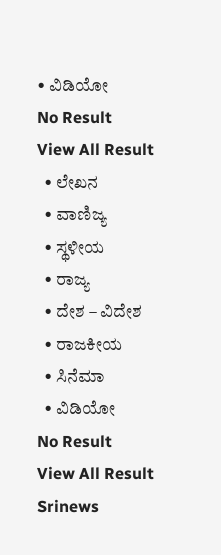• ವಿಡಿಯೋ
No Result
View All Result
  • ಲೇಖನ
  • ವಾಣಿಜ್ಯ
  • ಸ್ಥಳೀಯ
  • ರಾಜ್ಯ
  • ದೇಶ – ವಿದೇಶ
  • ರಾಜಕೀಯ
  • ಸಿನೆಮಾ
  • ವಿಡಿಯೋ
No Result
View All Result
Srinews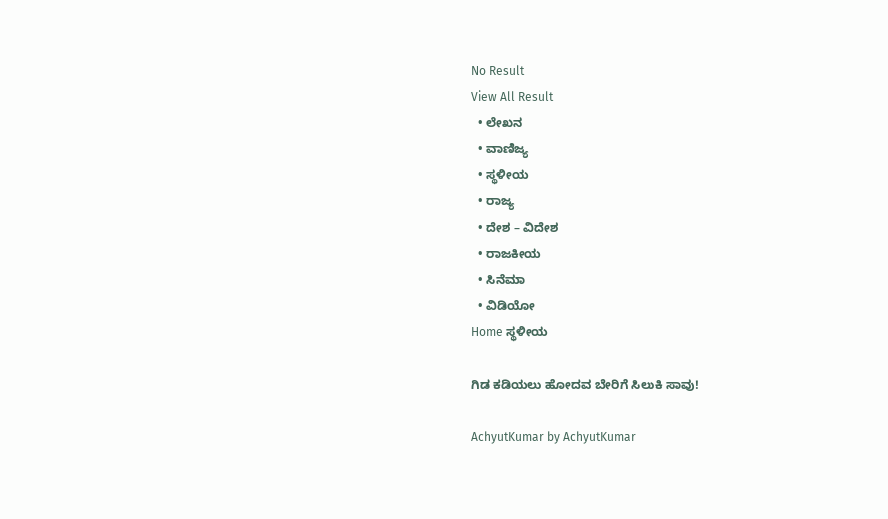No Result
View All Result
  • ಲೇಖನ
  • ವಾಣಿಜ್ಯ
  • ಸ್ಥಳೀಯ
  • ರಾಜ್ಯ
  • ದೇಶ – ವಿದೇಶ
  • ರಾಜಕೀಯ
  • ಸಿನೆಮಾ
  • ವಿಡಿಯೋ
Home ಸ್ಥಳೀಯ

ಗಿಡ ಕಡಿಯಲು ಹೋದವ ಬೇರಿಗೆ ಸಿಲುಕಿ ಸಾವು!

AchyutKumar by AchyutKumar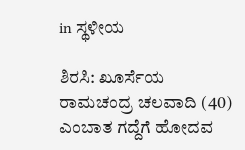in ಸ್ಥಳೀಯ

ಶಿರಸಿ: ಖೂರ್ಸೆಯ ರಾಮಚಂದ್ರ ಚಲವಾದಿ (40) ಎಂಬಾತ ಗದ್ದೆಗೆ ಹೋದವ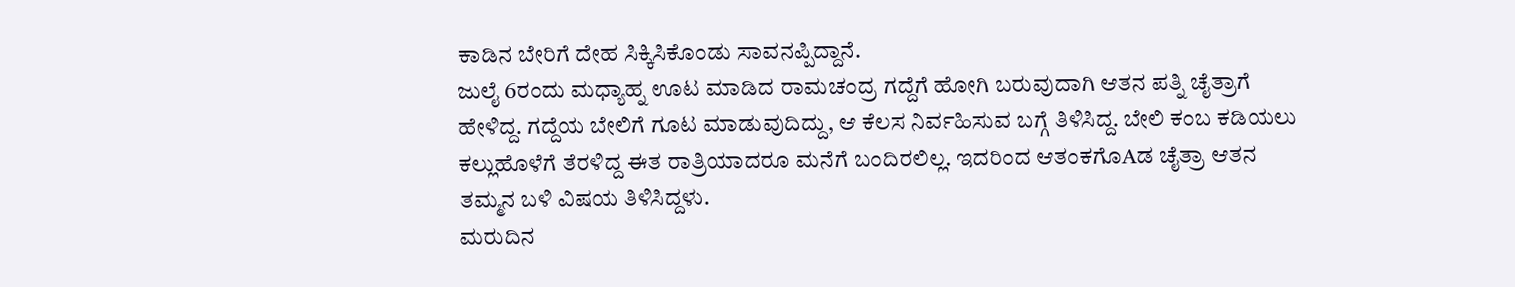ಕಾಡಿನ ಬೇರಿಗೆ ದೇಹ ಸಿಕ್ಕಿಸಿಕೊಂಡು ಸಾವನಪ್ಪಿದ್ದಾನೆ.
ಜುಲೈ 6ರಂದು ಮಧ್ಯಾಹ್ನ ಊಟ ಮಾಡಿದ ರಾಮಚಂದ್ರ ಗದ್ದೆಗೆ ಹೋಗಿ ಬರುವುದಾಗಿ ಆತನ ಪತ್ನಿ ಚೈತ್ರಾಗೆ ಹೇಳಿದ್ದ. ಗದ್ದೆಯ ಬೇಲಿಗೆ ಗೂಟ ಮಾಡುವುದಿದ್ದು, ಆ ಕೆಲಸ ನಿರ್ವಹಿಸುವ ಬಗ್ಗೆ ತಿಳಿಸಿದ್ದ. ಬೇಲಿ ಕಂಬ ಕಡಿಯಲು ಕಲ್ಲುಹೊಳೆಗೆ ತೆರಳಿದ್ದ ಈತ ರಾತ್ರಿಯಾದರೂ ಮನೆಗೆ ಬಂದಿರಲಿಲ್ಲ. ಇದರಿಂದ ಆತಂಕಗೊAಡ ಚೈತ್ರಾ ಆತನ ತಮ್ಮನ ಬಳಿ ವಿಷಯ ತಿಳಿಸಿದ್ದಳು.
ಮರುದಿನ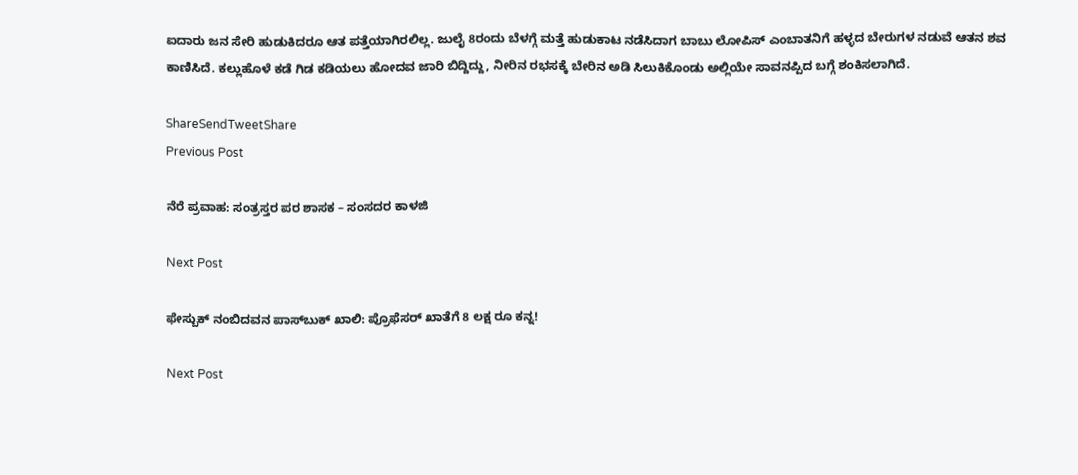ಐದಾರು ಜನ ಸೇರಿ ಹುಡುಕಿದರೂ ಆತ ಪತ್ತೆಯಾಗಿರಲಿಲ್ಲ. ಜುಲೈ 8ರಂದು ಬೆಳಗ್ಗೆ ಮತ್ತೆ ಹುಡುಕಾಟ ನಡೆಸಿದಾಗ ಬಾಬು ಲೋಪಿಸ್ ಎಂಬಾತನಿಗೆ ಹಳ್ಳದ ಬೇರುಗಳ ನಡುವೆ ಆತನ ಶವ ಕಾಣಿಸಿದೆ. ಕಲ್ಲುಹೊಳೆ ಕಡೆ ಗಿಡ ಕಡಿಯಲು ಹೋದವ ಜಾರಿ ಬಿದ್ದಿದ್ದು, ನೀರಿನ ರಭಸಕ್ಕೆ ಬೇರಿನ ಅಡಿ ಸಿಲುಕಿಕೊಂಡು ಅಲ್ಲಿಯೇ ಸಾವನಪ್ಪಿದ ಬಗ್ಗೆ ಶಂಕಿಸಲಾಗಿದೆ.

ShareSendTweetShare
Previous Post

ನೆರೆ ಪ್ರವಾಹ: ಸಂತ್ರಸ್ತರ ಪರ ಶಾಸಕ – ಸಂಸದರ ಕಾಳಜಿ

Next Post

ಫೇಸ್ಬುಕ್ ನಂಬಿದವನ ಪಾಸ್‌ಬುಕ್ ಖಾಲಿ: ಪ್ರೊಫೆಸರ್ ಖಾತೆಗೆ 8 ಲಕ್ಷ ರೂ ಕನ್ನ!

Next Post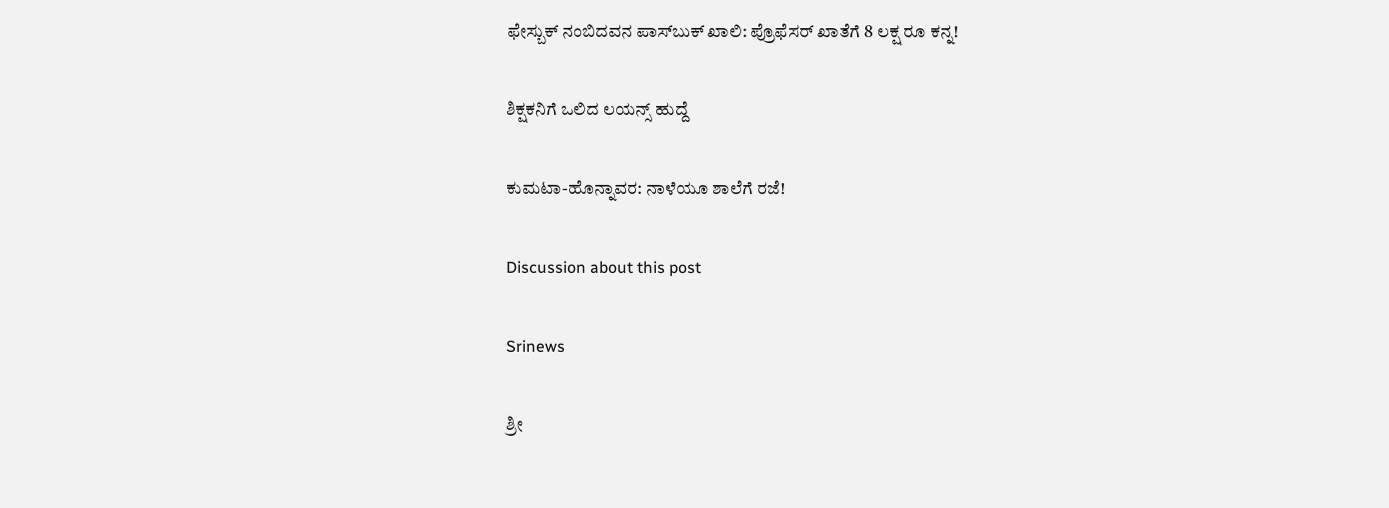ಫೇಸ್ಬುಕ್ ನಂಬಿದವನ ಪಾಸ್‌ಬುಕ್ ಖಾಲಿ: ಪ್ರೊಫೆಸರ್ ಖಾತೆಗೆ 8 ಲಕ್ಷ ರೂ ಕನ್ನ!

ಶಿಕ್ಷಕನಿಗೆ ಒಲಿದ ಲಯನ್ಸ್ ಹುದ್ದೆ

ಕುಮಟಾ-ಹೊನ್ನಾವರ: ನಾಳೆಯೂ ಶಾಲೆಗೆ ರಜೆ!

Discussion about this post

Srinews

ಶ್ರೀ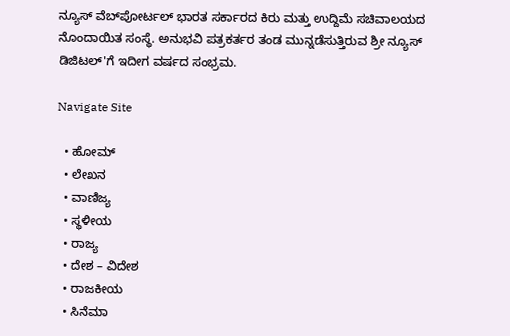ನ್ಯೂಸ್ ವೆಬ್‌ಪೋರ್ಟಲ್ ಭಾರತ ಸರ್ಕಾರದ ಕಿರು ಮತ್ತು ಉದ್ದಿಮೆ ಸಚಿವಾಲಯದ ನೊಂದಾಯಿತ ಸಂಸ್ಥೆ. ಅನುಭವಿ ಪತ್ರಕರ್ತರ ತಂಡ ಮುನ್ನಡೆಸುತ್ತಿರುವ ಶ್ರೀ ನ್ಯೂಸ್ ಡಿಜಿಟಲ್'ಗೆ ಇದೀಗ ವರ್ಷದ ಸಂಭ್ರಮ.

Navigate Site

  • ಹೋಮ್
  • ಲೇಖನ
  • ವಾಣಿಜ್ಯ
  • ಸ್ಥಳೀಯ
  • ರಾಜ್ಯ
  • ದೇಶ – ವಿದೇಶ
  • ರಾಜಕೀಯ
  • ಸಿನೆಮಾ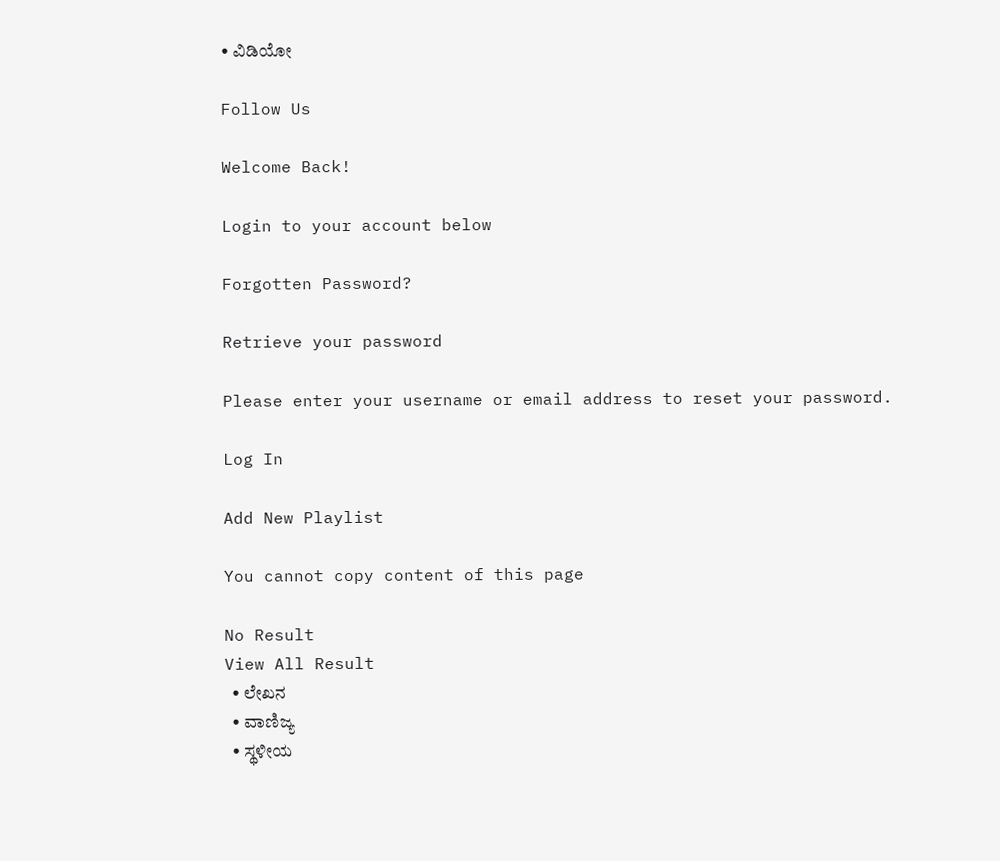• ವಿಡಿಯೋ

Follow Us

Welcome Back!

Login to your account below

Forgotten Password?

Retrieve your password

Please enter your username or email address to reset your password.

Log In

Add New Playlist

You cannot copy content of this page

No Result
View All Result
  • ಲೇಖನ
  • ವಾಣಿಜ್ಯ
  • ಸ್ಥಳೀಯ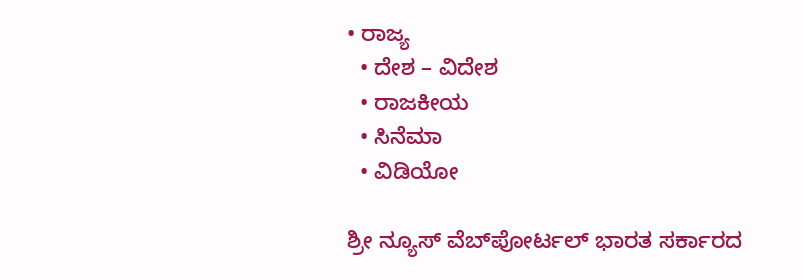• ರಾಜ್ಯ
  • ದೇಶ – ವಿದೇಶ
  • ರಾಜಕೀಯ
  • ಸಿನೆಮಾ
  • ವಿಡಿಯೋ

ಶ್ರೀ ನ್ಯೂಸ್ ವೆಬ್‌ಪೋರ್ಟಲ್ ಭಾರತ ಸರ್ಕಾರದ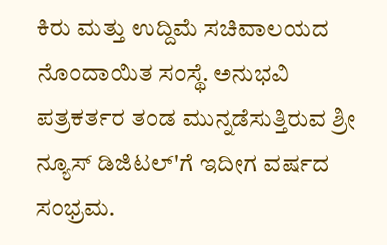ಕಿರು ಮತ್ತು ಉದ್ದಿಮೆ ಸಚಿವಾಲಯದ ನೊಂದಾಯಿತ ಸಂಸ್ಥೆ. ಅನುಭವಿ ಪತ್ರಕರ್ತರ ತಂಡ ಮುನ್ನಡೆಸುತ್ತಿರುವ ಶ್ರೀ ನ್ಯೂಸ್ ಡಿಜಿಟಲ್'ಗೆ ಇದೀಗ ವರ್ಷದ ಸಂಭ್ರಮ.